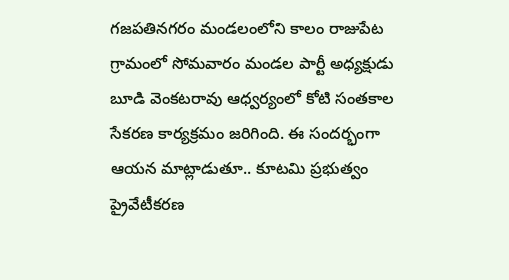గజపతినగరం మండలంలోని కాలం రాజుపేట గ్రామంలో సోమవారం మండల పార్టీ అధ్యక్షుడు బూడి వెంకటరావు ఆధ్వర్యంలో కోటి సంతకాల సేకరణ కార్యక్రమం జరిగింది. ఈ సందర్భంగా ఆయన మాట్లాడుతూ.. కూటమి ప్రభుత్వం ప్రైవేటీకరణ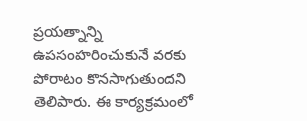ప్రయత్నాన్ని ఉపసంహరించుకునే వరకు పోరాటం కొనసాగుతుందని తెలిపారు. ఈ కార్యక్రమంలో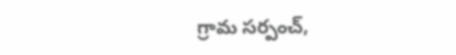గ్రామ సర్పంచ్,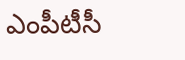ఎంపీటీసీ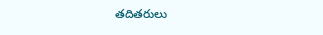తదితరులు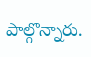పాల్గొన్నారు.